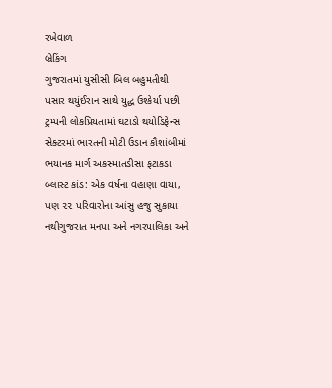રખેવાળ
બ્રેકિંગ
ગુજરાતમાં યુસીસી બિલ બહુમતીથી પસાર થયુંઈરાન સાથે યુદ્ધ ઉશ્કેર્યા પછી ટ્રમ્પની લોકપ્રિયતામાં ઘટાડો થયોડિફેન્સ સેક્ટરમાં ભારતની મોટી ઉડાન કૌશાંબીમાં ભયાનક માર્ગ અકસ્માતડીસા ફટાકડા બ્લાસ્ટ કાંડ: એક વર્ષના વહાણા વાયા, પણ ૨૨ પરિવારોના આંસુ હજુ સુકાયા નથીગુજરાત મનપા અને નગરપાલિકા અને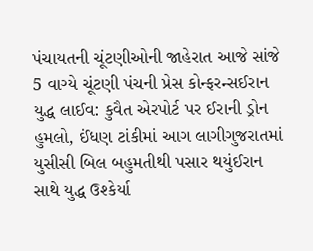પંચાયતની ચૂંટણીઓની જાહેરાત આજે સાંજે 5 વાગ્યે ચૂંટણી પંચની પ્રેસ કોન્ફરન્સઈરાન યુદ્ધ લાઈવ: કુવૈત એરપોર્ટ પર ઈરાની ડ્રોન હુમલો, ઈંધણ ટાંકીમાં આગ લાગીગુજરાતમાં યુસીસી બિલ બહુમતીથી પસાર થયુંઈરાન સાથે યુદ્ધ ઉશ્કેર્યા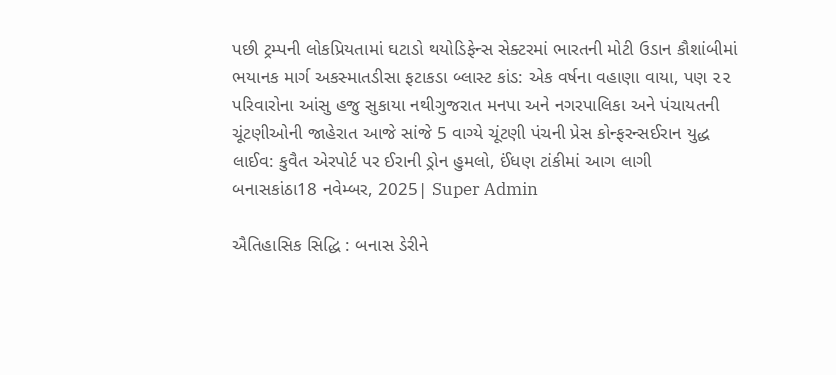પછી ટ્રમ્પની લોકપ્રિયતામાં ઘટાડો થયોડિફેન્સ સેક્ટરમાં ભારતની મોટી ઉડાન કૌશાંબીમાં ભયાનક માર્ગ અકસ્માતડીસા ફટાકડા બ્લાસ્ટ કાંડ: એક વર્ષના વહાણા વાયા, પણ ૨૨ પરિવારોના આંસુ હજુ સુકાયા નથીગુજરાત મનપા અને નગરપાલિકા અને પંચાયતની ચૂંટણીઓની જાહેરાત આજે સાંજે 5 વાગ્યે ચૂંટણી પંચની પ્રેસ કોન્ફરન્સઈરાન યુદ્ધ લાઈવ: કુવૈત એરપોર્ટ પર ઈરાની ડ્રોન હુમલો, ઈંધણ ટાંકીમાં આગ લાગી
બનાસકાંઠા18 નવેમ્બર, 2025| Super Admin

ઐતિહાસિક સિદ્ધિ : બનાસ ડેરીને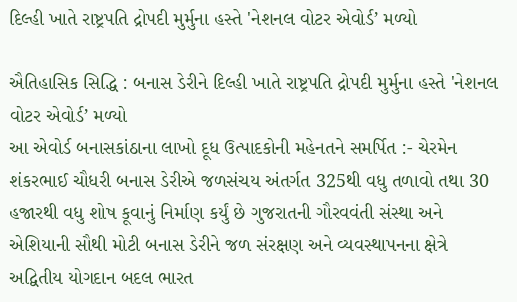દિલ્હી ખાતે રાષ્ટ્રપતિ દ્રોપદી મુર્મુના હસ્તે 'નેશનલ વોટર એવોર્ડ’ મળ્યો

ઐતિહાસિક સિદ્ધિ : બનાસ ડેરીને દિલ્હી ખાતે રાષ્ટ્રપતિ દ્રોપદી મુર્મુના હસ્તે 'નેશનલ વોટર એવોર્ડ’ મળ્યો
આ એવોર્ડ બનાસકાંઠાના લાખો દૂધ ઉત્પાદકોની મહેનતને સમર્પિત :- ચેરમેન શંકરભાઈ ચૌધરી બનાસ ડેરીએ જળસંચય અંતર્ગત 325થી વધુ તળાવો તથા 30 હજારથી વધુ શોષ કૂવાનું નિર્માણ કર્યું છે ગુજરાતની ગૌરવવંતી સંસ્થા અને એશિયાની સૌથી મોટી બનાસ ડેરીને જળ સંરક્ષણ અને વ્યવસ્થાપનના ક્ષેત્રે અદ્વિતીય યોગદાન બદલ ભારત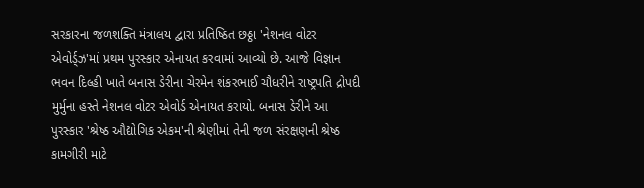સરકારના જળશક્તિ મંત્રાલય દ્વારા પ્રતિષ્ઠિત છઠ્ઠા 'નેશનલ વોટર એવોર્ડ્ઝ'માં પ્રથમ પુરસ્કાર એનાયત કરવામાં આવ્યો છે. આજે વિજ્ઞાન ભવન દિલ્હી ખાતે બનાસ ડેરીના ચેરમેન શંકરભાઈ ચૌધરીને રાષ્ટ્રપતિ દ્રોપદી મુર્મુના હસ્તે નેશનલ વોટર એવોર્ડ એનાયત કરાયો. બનાસ ડેરીને આ પુરસ્કાર 'શ્રેષ્ઠ ઔદ્યોગિક એકમ'ની શ્રેણીમાં તેની જળ સંરક્ષણની શ્રેષ્ઠ કામગીરી માટે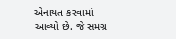એનાયત કરવામાં આવ્યો છે. જે સમગ્ર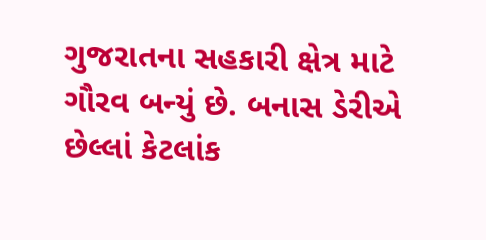ગુજરાતના સહકારી ક્ષેત્ર માટે ગૌરવ બન્યું છે. બનાસ ડેરીએ છેલ્લાં કેટલાંક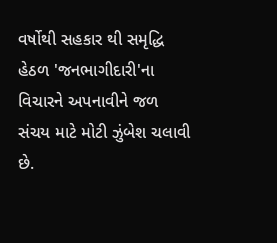વર્ષોથી સહકાર થી સમૃદ્ધિ હેઠળ 'જનભાગીદારી'ના વિચારને અપનાવીને જળ સંચય માટે મોટી ઝુંબેશ ચલાવી છે.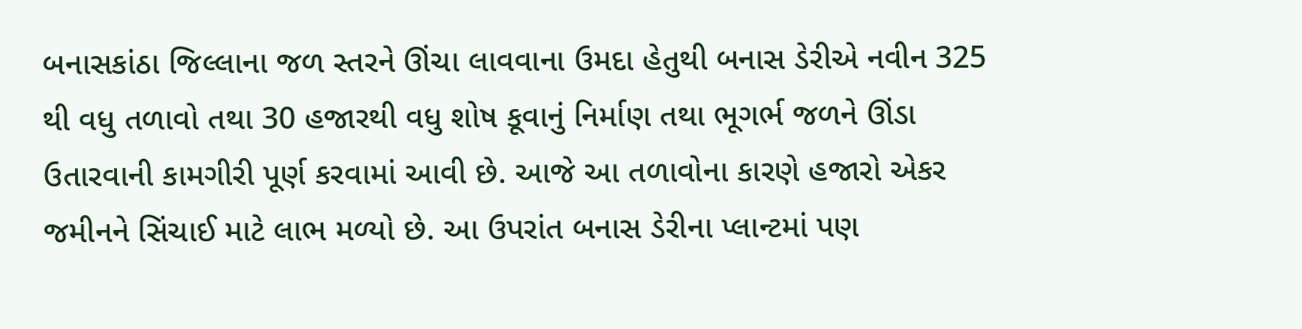બનાસકાંઠા જિલ્લાના જળ સ્તરને ઊંચા લાવવાના ઉમદા હેતુથી બનાસ ડેરીએ નવીન 325 થી વધુ તળાવો તથા 30 હજારથી વધુ શોષ કૂવાનું નિર્માણ તથા ભૂગર્ભ જળને ઊંડા ઉતારવાની કામગીરી પૂર્ણ કરવામાં આવી છે. આજે આ તળાવોના કારણે હજારો એકર જમીનને સિંચાઈ માટે લાભ મળ્યો છે. આ ઉપરાંત બનાસ ડેરીના પ્લાન્ટમાં પણ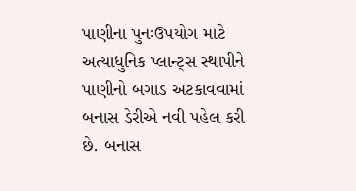પાણીના પુનઃઉપયોગ માટે અત્યાધુનિક પ્લાન્ટ્સ સ્થાપીને પાણીનો બગાડ અટકાવવામાં બનાસ ડેરીએ નવી પહેલ કરી છે. બનાસ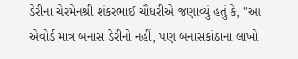ડેરીના ચેરમેનશ્રી શંકરભાઈ ચૌધરીએ જણાવ્યું હતું કે, "આ એવોર્ડ માત્ર બનાસ ડેરીનો નહીં, પણ બનાસકાંઠાના લાખો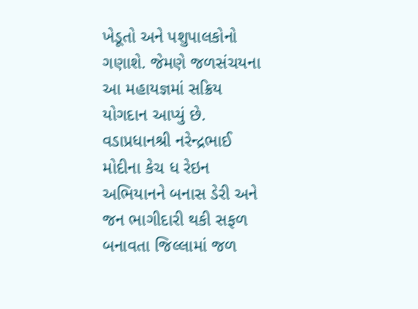ખેડૂતો અને પશુપાલકોનો ગણાશે. જેમણે જળસંચયના આ મહાયજ્ઞમાં સક્રિય યોગદાન આપ્યું છે. વડાપ્રધાનશ્રી નરેન્દ્રભાઈ મોદીના કેચ ધ રેઇન અભિયાનને બનાસ ડેરી અને જન ભાગીદારી થકી સફળ બનાવતા જિલ્લામાં જળ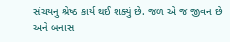સંચયનુ શ્રેષ્ઠ કાર્ય થઈ શક્યું છે. જળ એ જ જીવન છે અને બનાસ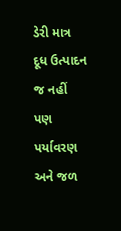ડેરી માત્ર દૂધ ઉત્પાદન જ નહીં પણ પર્યાવરણ અને જળ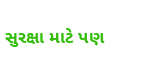સુરક્ષા માટે પણ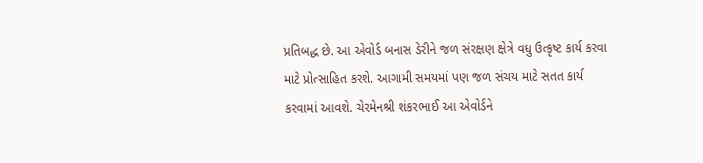પ્રતિબદ્ધ છે. આ એવોર્ડ બનાસ ડેરીને જળ સંરક્ષણ ક્ષેત્રે વધુ ઉત્કૃષ્ટ કાર્ય કરવા માટે પ્રોત્સાહિત કરશે. આગામી સમયમાં પણ જળ સંચય માટે સતત કાર્ય કરવામાં આવશે. ચેરમેનશ્રી શંકરભાઈ આ એવોર્ડને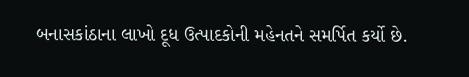બનાસકાંઠાના લાખો દૂધ ઉત્પાદકોની મહેનતને સમર્પિત કર્યો છે.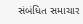સંબંધિત સમાચાર